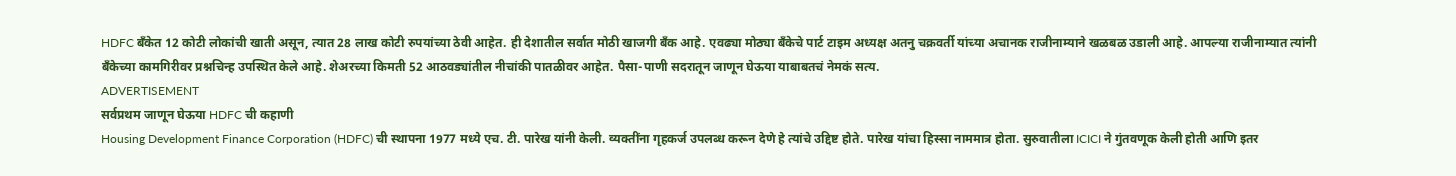HDFC बँकेत 12 कोटी लोकांची खाती असून, त्यात 28 लाख कोटी रुपयांच्या ठेवी आहेत. ही देशातील सर्वात मोठी खाजगी बँक आहे. एवढ्या मोठ्या बँकेचे पार्ट टाइम अध्यक्ष अतनु चक्रवर्ती यांच्या अचानक राजीनाम्याने खळबळ उडाली आहे. आपल्या राजीनाम्यात त्यांनी बँकेच्या कामगिरीवर प्रश्नचिन्ह उपस्थित केले आहे. शेअरच्या किमती 52 आठवड्यांतील नीचांकी पातळीवर आहेत. पैसा-पाणी सदरातून जाणून घेऊया याबाबतचं नेमकं सत्य.
ADVERTISEMENT
सर्वप्रथम जाणून घेऊया HDFC ची कहाणी
Housing Development Finance Corporation (HDFC) ची स्थापना 1977 मध्ये एच. टी. पारेख यांनी केली. व्यक्तींना गृहकर्ज उपलब्ध करून देणे हे त्यांचे उद्दिष्ट होते. पारेख यांचा हिस्सा नाममात्र होता. सुरुवातीला ICICI ने गुंतवणूक केली होती आणि इतर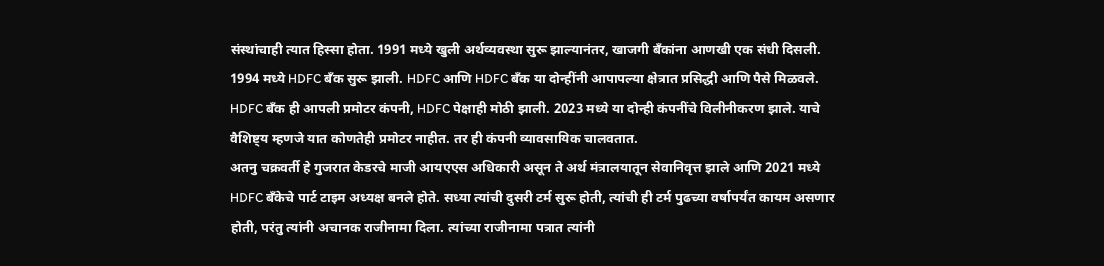संस्थांचाही त्यात हिस्सा होता. 1991 मध्ये खुली अर्थव्यवस्था सुरू झाल्यानंतर, खाजगी बँकांना आणखी एक संधी दिसली. 1994 मध्ये HDFC बँक सुरू झाली. HDFC आणि HDFC बँक या दोन्हींनी आपापल्या क्षेत्रात प्रसिद्धी आणि पैसे मिळवले. HDFC बँक ही आपली प्रमोटर कंपनी, HDFC पेक्षाही मोठी झाली. 2023 मध्ये या दोन्ही कंपनींचे विलीनीकरण झाले. याचे वैशिष्ट्य म्हणजे यात कोणतेही प्रमोटर नाहीत. तर ही कंपनी व्यावसायिक चालवतात.
अतनु चक्रवर्ती हे गुजरात केडरचे माजी आयएएस अधिकारी असून ते अर्थ मंत्रालयातून सेवानिवृत्त झाले आणि 2021 मध्ये HDFC बँकेचे पार्ट टाइम अध्यक्ष बनले होते. सध्या त्यांची दुसरी टर्म सुरू होती, त्यांची ही टर्म पुढच्या वर्षापर्यंत कायम असणार होती, परंतु त्यांनी अचानक राजीनामा दिला. त्यांच्या राजीनामा पत्रात त्यांनी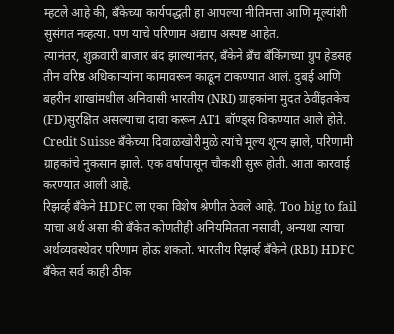म्हटले आहे की, बँकेच्या कार्यपद्धती हा आपल्या नीतिमत्ता आणि मूल्यांशी सुसंगत नव्हत्या. पण याचे परिणाम अद्याप अस्पष्ट आहेत.
त्यानंतर, शुक्रवारी बाजार बंद झाल्यानंतर, बँकेने ब्रँच बँकिंगच्या ग्रुप हेडसह तीन वरिष्ठ अधिकाऱ्यांना कामावरून काढून टाकण्यात आलं. दुबई आणि बहरीन शाखांमधील अनिवासी भारतीय (NRI) ग्राहकांना मुदत ठेवींइतकेच (FD)सुरक्षित असल्याचा दावा करून AT1 बॉण्ड्स विकण्यात आले होते. Credit Suisse बँकेच्या दिवाळखोरीमुळे त्यांचे मूल्य शून्य झाले, परिणामी ग्राहकांचे नुकसान झाले. एक वर्षापासून चौकशी सुरू होती. आता कारवाई करण्यात आली आहे.
रिझर्व्ह बँकेने HDFC ला एका विशेष श्रेणीत ठेवले आहे. Too big to fail याचा अर्थ असा की बँकेत कोणतीही अनियमितता नसावी, अन्यथा त्याचा अर्थव्यवस्थेवर परिणाम होऊ शकतो. भारतीय रिझर्व्ह बँकेने (RBI) HDFC बँकेत सर्व काही ठीक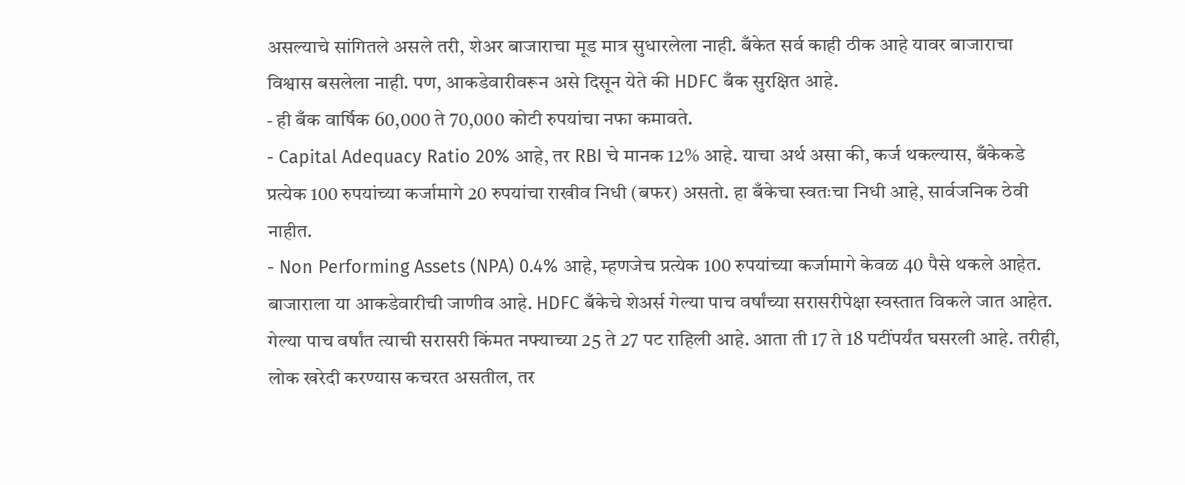असल्याचे सांगितले असले तरी, शेअर बाजाराचा मूड मात्र सुधारलेला नाही. बँकेत सर्व काही ठीक आहे यावर बाजाराचा विश्वास बसलेला नाही. पण, आकडेवारीवरून असे दिसून येते की HDFC बँक सुरक्षित आहे.
- ही बँक वार्षिक 60,000 ते 70,000 कोटी रुपयांचा नफा कमावते.
- Capital Adequacy Ratio 20% आहे, तर RBI चे मानक 12% आहे. याचा अर्थ असा की, कर्ज थकल्यास, बँकेकडे प्रत्येक 100 रुपयांच्या कर्जामागे 20 रुपयांचा राखीव निधी (बफर) असतो. हा बँकेचा स्वतःचा निधी आहे, सार्वजनिक ठेवी नाहीत.
- Non Performing Assets (NPA) 0.4% आहे, म्हणजेच प्रत्येक 100 रुपयांच्या कर्जामागे केवळ 40 पैसे थकले आहेत.
बाजाराला या आकडेवारीची जाणीव आहे. HDFC बँकेचे शेअर्स गेल्या पाच वर्षांच्या सरासरीपेक्षा स्वस्तात विकले जात आहेत. गेल्या पाच वर्षांत त्याची सरासरी किंमत नफ्याच्या 25 ते 27 पट राहिली आहे. आता ती 17 ते 18 पटींपर्यंत घसरली आहे. तरीही, लोक खरेदी करण्यास कचरत असतील, तर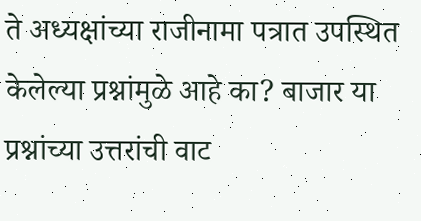ते अध्यक्षांच्या राजीनामा पत्रात उपस्थित केलेल्या प्रश्नांमुळे आहे का? बाजार या प्रश्नांच्या उत्तरांची वाट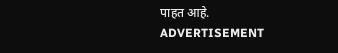पाहत आहे.
ADVERTISEMENT